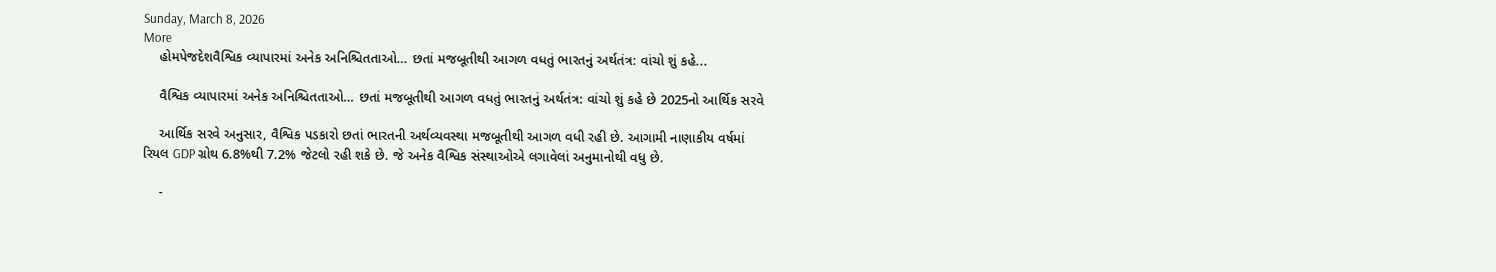Sunday, March 8, 2026
More
    હોમપેજદેશવૈશ્વિક વ્યાપારમાં અનેક અનિશ્ચિતતાઓ… છતાં મજબૂતીથી આગળ વધતું ભારતનું અર્થતંત્ર: વાંચો શું કહે...

    વૈશ્વિક વ્યાપારમાં અનેક અનિશ્ચિતતાઓ… છતાં મજબૂતીથી આગળ વધતું ભારતનું અર્થતંત્ર: વાંચો શું કહે છે 2025નો આર્થિક સરવે

    આર્થિક સરવે અનુસાર, વૈશ્વિક પડકારો છતાં ભારતની અર્થવ્યવસ્થા મજબૂતીથી આગળ વધી રહી છે. આગામી નાણાકીય વર્ષમાં રિયલ GDP ગ્રોથ 6.8%થી 7.2% જેટલો રહી શકે છે. જે અનેક વૈશ્વિક સંસ્થાઓએ લગાવેલાં અનુમાનોથી વધુ છે.

    -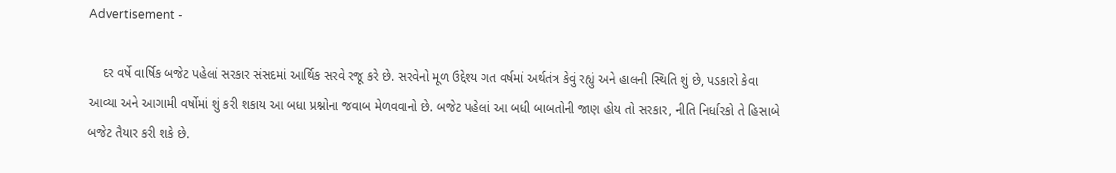Advertisement -

    દર વર્ષે વાર્ષિક બજેટ પહેલાં સરકાર સંસદમાં આર્થિક સરવે રજૂ કરે છે. સરવેનો મૂળ ઉદ્દેશ્ય ગત વર્ષમાં અર્થતંત્ર કેવું રહ્યું અને હાલની સ્થિતિ શું છે, પડકારો કેવા આવ્યા અને આગામી વર્ષોમાં શું કરી શકાય આ બધા પ્રશ્નોના જવાબ મેળવવાનો છે. બજેટ પહેલાં આ બધી બાબતોની જાણ હોય તો સરકાર, નીતિ નિર્ધારકો તે હિસાબે બજેટ તૈયાર કરી શકે છે.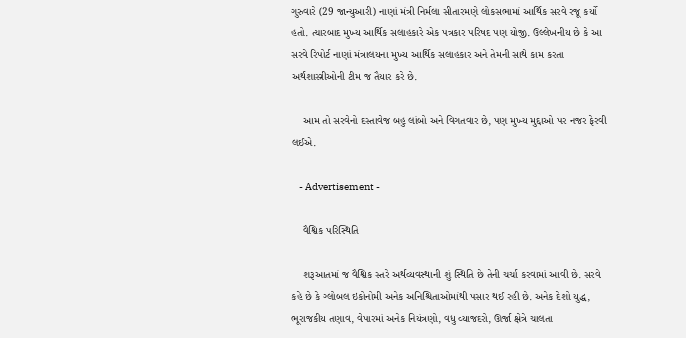ગુરુવારે (29 જાન્યુઆરી) નાણાં મંત્રી નિર્મલા સીતારમણે લોકસભામાં આર્થિક સરવે રજૂ કર્યો હતો. ત્યારબાદ મુખ્ય આર્થિક સલાહકારે એક પત્રકાર પરિષદ પણ યોજી. ઉલ્લેખનીય છે કે આ સરવે રિપોર્ટ નાણાં મંત્રાલયના મુખ્ય આર્થિક સલાહકાર અને તેમની સાથે કામ કરતા અર્થશાસ્ત્રીઓની ટીમ જ તૈયાર કરે છે.

    આમ તો સરવેનો દસ્તાવેજ બહુ લાંબો અને વિગતવાર છે, પણ મુખ્ય મુદ્દાઓ પર નજર ફેરવી લઈએ.

    - Advertisement -

    વૈશ્વિક પરિસ્થિતિ

    શરૂઆતમાં જ વૈશ્વિક સ્તરે અર્થવ્યવસ્થાની શું સ્થિતિ છે તેની ચર્ચા કરવામાં આવી છે. સરવે કહે છે કે ગ્લોબલ ઇકોનોમી અનેક અનિશ્ચિતાઓમાંથી પસાર થઈ રહી છે. અનેક દેશો યુદ્ધ, ભૂરાજકીય તણાવ, વેપારમાં અનેક નિયંત્રણો, વધુ વ્યાજદરો, ઊર્જા ક્ષેત્રે ચાલતા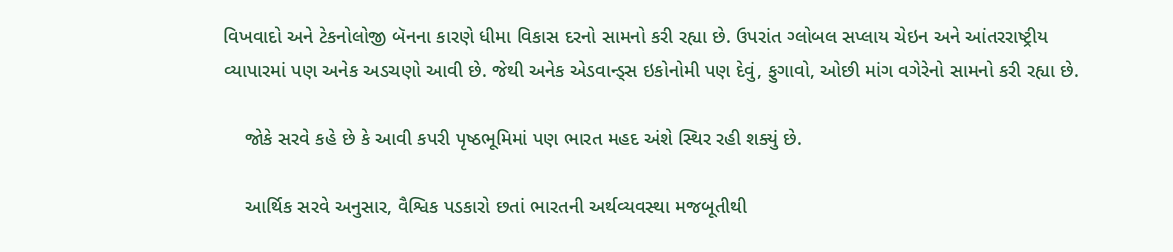વિખવાદો અને ટેકનોલોજી બૅનના કારણે ધીમા વિકાસ દરનો સામનો કરી રહ્યા છે. ઉપરાંત ગ્લોબલ સપ્લાય ચેઇન અને આંતરરાષ્ટ્રીય વ્યાપારમાં પણ અનેક અડચણો આવી છે. જેથી અનેક એડવાન્ડ્સ ઇકોનોમી પણ દેવું, ફુગાવો, ઓછી માંગ વગેરેનો સામનો કરી રહ્યા છે.

    જોકે સરવે કહે છે કે આવી કપરી પૃષ્ઠભૂમિમાં પણ ભારત મહદ અંશે સ્થિર રહી શક્યું છે.

    આર્થિક સરવે અનુસાર, વૈશ્વિક પડકારો છતાં ભારતની અર્થવ્યવસ્થા મજબૂતીથી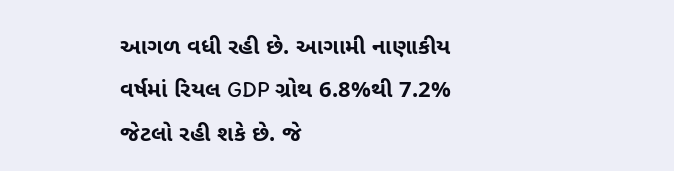આગળ વધી રહી છે. આગામી નાણાકીય વર્ષમાં રિયલ GDP ગ્રોથ 6.8%થી 7.2% જેટલો રહી શકે છે. જે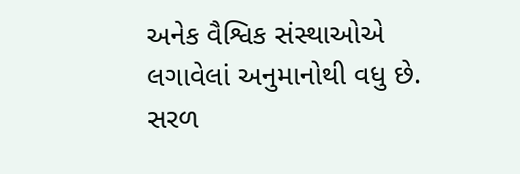અનેક વૈશ્વિક સંસ્થાઓએ લગાવેલાં અનુમાનોથી વધુ છે. સરળ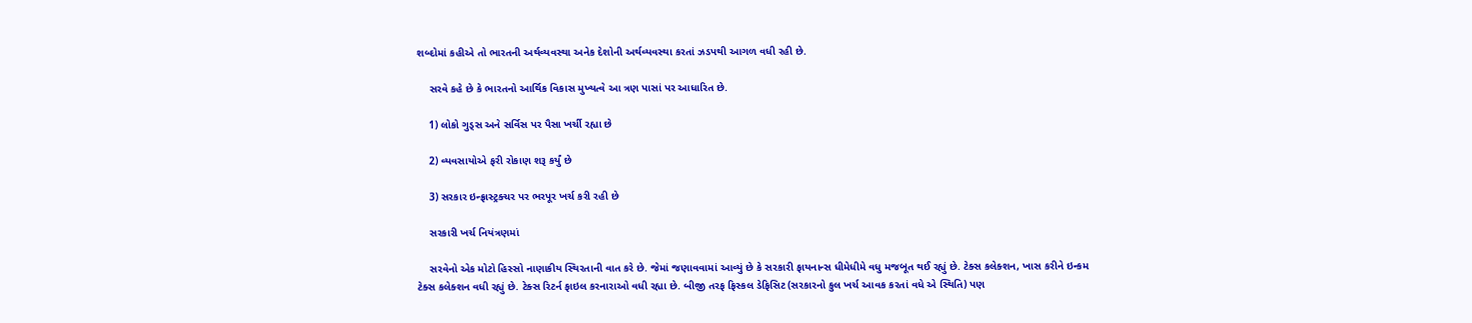શબ્દોમાં કહીએ તો ભારતની અર્થવ્યવસ્થા અનેક દેશોની અર્થવ્યવસ્થા કરતાં ઝડપથી આગળ વધી રહી છે.

    સરવે કહે છે કે ભારતનો આર્થિક વિકાસ મુખ્યત્વે આ ત્રણ પાસાં પર આધારિત છે.

    1) લોકો ગુડ્સ અને સર્વિસ પર પૈસા ખર્ચી રહ્યા છે

    2) વ્યવસાયોએ ફરી રોકાણ શરૂ કર્યું છે

    3) સરકાર ઇન્ફ્રાસ્ટ્રક્ચર પર ભરપૂર ખર્ચ કરી રહી છે

    સરકારી ખર્ચ નિયંત્રણમાં

    સરવેનો એક મોટો હિસ્સો નાણાકીય સ્થિરતાની વાત કરે છે. જેમાં જણાવવામાં આવ્યું છે કે સરકારી ફાયનાન્સ ધીમેધીમે વધુ મજબૂત થઈ રહ્યું છે. ટેક્સ કલેક્શન, ખાસ કરીને ઇન્કમ ટેક્સ કલેક્શન વધી રહ્યું છે. ટેક્સ રિટર્ન ફાઇલ કરનારાઓ વધી રહ્યા છે. બીજી તરફ ફિસ્કલ ડેફિસિટ (સરકારનો કુલ ખર્ચ આવક કરતાં વધે એ સ્થિતિ) પણ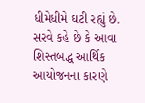ધીમેધીમે ઘટી રહ્યું છે. સરવે કહે છે કે આવા શિસ્તબદ્ધ આર્થિક આયોજનના કારણે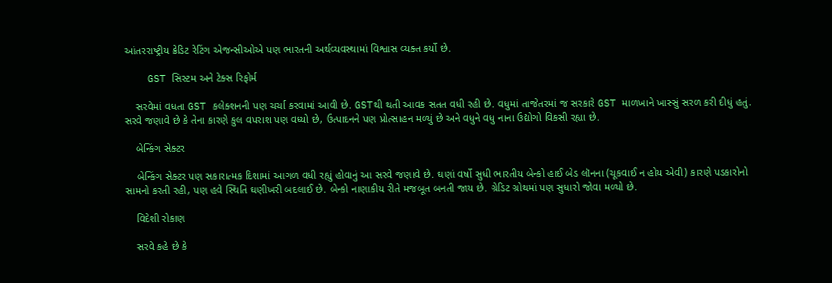આંતરરાષ્ટ્રીય ક્રેડિટ રેટિંગ એજન્સીઓએ પણ ભારતની અર્થવ્યવસ્થામાં વિશ્વાસ વ્યક્ત કર્યો છે.

    GST સિસ્ટમ અને ટેક્સ રિફોર્મ

    સરવેમાં વધતા GST કલેક્શનની પણ ચર્ચા કરવામાં આવી છે. GSTથી થતી આવક સતત વધી રહી છે. વધુમાં તાજેતરમાં જ સરકારે GST માળખાને ખાસ્સું સરળ કરી દીધું હતું. સરવે જણાવે છે કે તેના કારણે કુલ વપરાશ પણ વધ્યો છે, ઉત્પાદનને પણ પ્રોત્સાહન મળ્યું છે અને વધુને વધુ નાના ઉદ્યોગો વિકસી રહ્યા છે.

    બેન્કિંગ સેક્ટર

    બેન્કિંગ સેક્ટર પણ સકારાત્મક દિશામાં આગળ વધી રહ્યું હોવાનું આ સરવે જણાવે છે. ઘણાં વર્ષો સુધી ભારતીય બેન્કો હાઈ બેડ લૉનના (ચૂકવાઈ ન હોય એવી) કારણે પડકારોનો સામનો કરતી રહી, પણ હવે સ્થિતિ ઘણીખરી બદલાઈ છે. બેન્કો નાણાકીય રીતે મજબૂત બનતી જાય છે. ગ્રેડિટ ગ્રોથમાં પણ સુધારો જોવા મળ્યો છે.

    વિદેશી રોકાણ

    સરવે કહે છે કે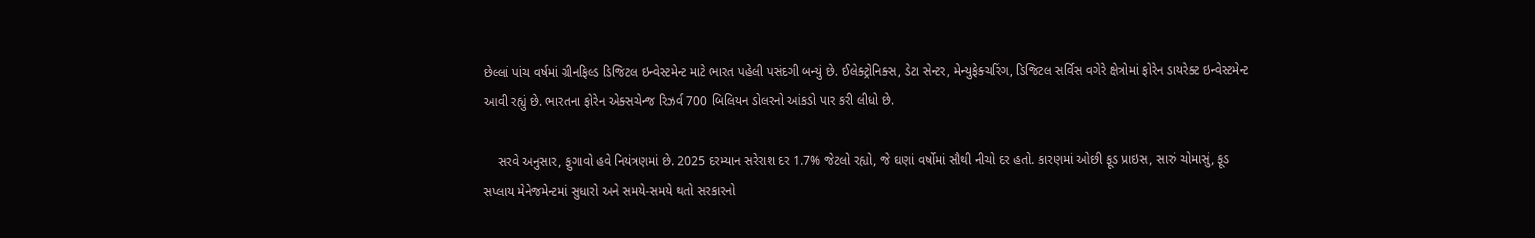છેલ્લાં પાંચ વર્ષમાં ગ્રીનફિલ્ડ ડિજિટલ ઇન્વેસ્ટમેન્ટ માટે ભારત પહેલી પસંદગી બન્યું છે. ઈલેક્ટ્રોનિક્સ, ડેટા સેન્ટર, મેન્યુફેક્ચરિંગ, ડિજિટલ સર્વિસ વગેરે ક્ષેત્રોમાં ફોરેન ડાયરેક્ટ ઇન્વેસ્ટમેન્ટ આવી રહ્યું છે. ભારતના ફોરેન એક્સચેન્જ રિઝર્વ 700 બિલિયન ડોલરનો આંકડો પાર કરી લીધો છે.

    સરવે અનુસાર, ફુગાવો હવે નિયંત્રણમાં છે. 2025 દરમ્યાન સરેરાશ દર 1.7% જેટલો રહ્યો, જે ઘણાં વર્ષોમાં સૌથી નીચો દર હતો. કારણમાં ઓછી ફૂડ પ્રાઇસ, સારું ચોમાસું, ફૂડ સપ્લાય મેનેજમેન્ટમાં સુધારો અને સમયે-સમયે થતો સરકારનો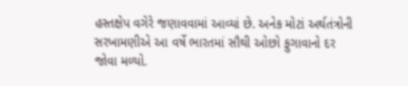હસ્તક્ષેપ વગેરે જણાવવામાં આવ્યાં છે. અનેક મોટાં અર્થતંત્રોની સરખામણીએ આ વર્ષે ભારતમાં સૌથી ઓછો ફુગાવાનો દર જોવા મળ્યો.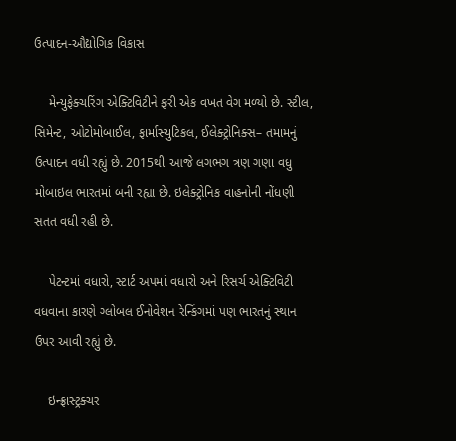ઉત્પાદન-ઔદ્યોગિક વિકાસ

    મેન્યુફેક્ચરિંગ એક્ટિવિટીને ફરી એક વખત વેગ મળ્યો છે. સ્ટીલ, સિમેન્ટ, ઓટોમોબાઈલ, ફાર્માસ્યુટિકલ, ઈલેક્ટ્રોનિક્સ– તમામનું ઉત્પાદન વધી રહ્યું છે. 2015થી આજે લગભગ ત્રણ ગણા વધુ મોબાઇલ ભારતમાં બની રહ્યા છે. ઇલેક્ટ્રોનિક વાહનોની નોંધણી સતત વધી રહી છે.

    પેટન્ટમાં વધારો, સ્ટાર્ટ અપમાં વધારો અને રિસર્ચ એક્ટિવિટી વધવાના કારણે ગ્લોબલ ઈનોવેશન રેન્કિંગમાં પણ ભારતનું સ્થાન ઉપર આવી રહ્યું છે.

    ઇન્ફ્રાસ્ટ્રક્ચર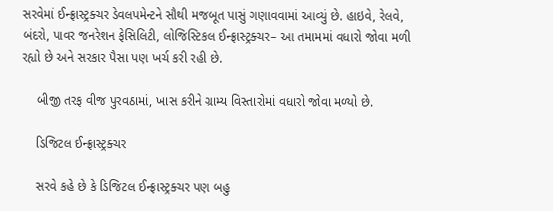સરવેમાં ઈન્ફ્રાસ્ટ્રક્ચર ડેવલપમેન્ટને સૌથી મજબૂત પાસું ગણાવવામાં આવ્યું છે. હાઇવે, રેલવે, બંદરો, પાવર જનરેશન ફેસિલિટી, લોજિસ્ટિકલ ઈન્ફ્રાસ્ટ્રક્ચર– આ તમામમાં વધારો જોવા મળી રહ્યો છે અને સરકાર પૈસા પણ ખર્ચ કરી રહી છે.

    બીજી તરફ વીજ પુરવઠામાં, ખાસ કરીને ગ્રામ્ય વિસ્તારોમાં વધારો જોવા મળ્યો છે.

    ડિજિટલ ઈન્ફ્રાસ્ટ્રક્ચર

    સરવે કહે છે કે ડિજિટલ ઈન્ફ્રાસ્ટ્રક્ચર પણ બહુ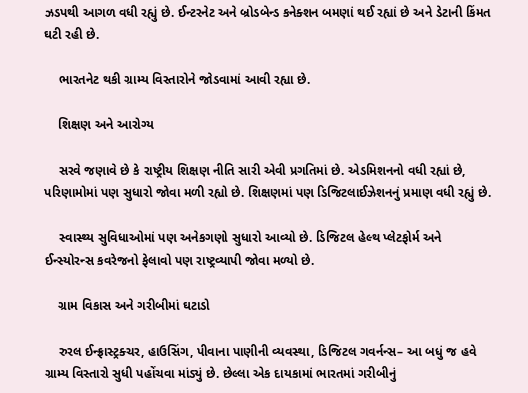ઝડપથી આગળ વધી રહ્યું છે. ઈન્ટરનેટ અને બ્રોડબેન્ડ કનેક્શન બમણાં થઈ રહ્યાં છે અને ડેટાની કિંમત ઘટી રહી છે.

    ભારતનેટ થકી ગ્રામ્ય વિસ્તારોને જોડવામાં આવી રહ્યા છે.

    શિક્ષણ અને આરોગ્ય

    સરવે જણાવે છે કે રાષ્ટ્રીય શિક્ષણ નીતિ સારી એવી પ્રગતિમાં છે. એડમિશનનો વધી રહ્યાં છે, પરિણામોમાં પણ સુધારો જોવા મળી રહ્યો છે. શિક્ષણમાં પણ ડિજિટલાઈઝેશનનું પ્રમાણ વધી રહ્યું છે.

    સ્વાસ્થ્ય સુવિધાઓમાં પણ અનેકગણો સુધારો આવ્યો છે. ડિજિટલ હેલ્થ પ્લેટફોર્મ અને ઈન્સ્યોરન્સ કવરેજનો ફેલાવો પણ રાષ્ટ્રવ્યાપી જોવા મળ્યો છે.

    ગ્રામ વિકાસ અને ગરીબીમાં ઘટાડો

    રુરલ ઈન્ફ્રાસ્ટ્રક્ચર, હાઉસિંગ, પીવાના પાણીની વ્યવસ્થા, ડિજિટલ ગવર્નન્સ– આ બધું જ હવે ગ્રામ્ય વિસ્તારો સુધી પહોંચવા માંડ્યું છે. છેલ્લા એક દાયકામાં ભારતમાં ગરીબીનું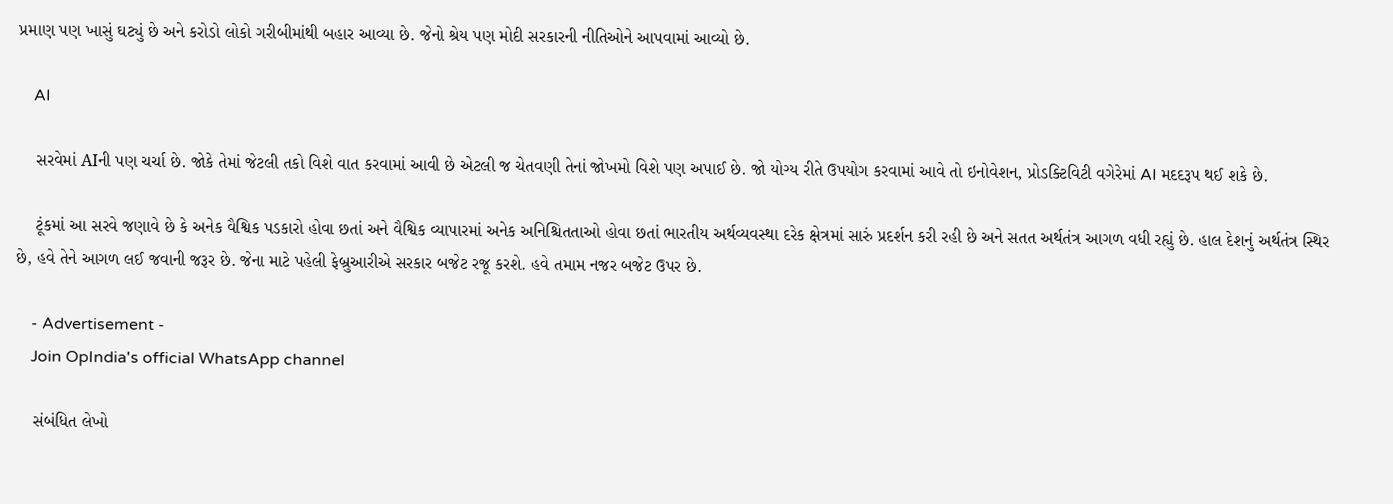પ્રમાણ પણ ખાસું ઘટ્યું છે અને કરોડો લોકો ગરીબીમાંથી બહાર આવ્યા છે. જેનો શ્રેય પણ મોદી સરકારની નીતિઓને આપવામાં આવ્યો છે.

    AI

    સરવેમાં AIની પણ ચર્ચા છે. જોકે તેમાં જેટલી તકો વિશે વાત કરવામાં આવી છે એટલી જ ચેતવણી તેનાં જોખમો વિશે પણ અપાઈ છે. જો યોગ્ય રીતે ઉપયોગ કરવામાં આવે તો ઇનોવેશન, પ્રોડક્ટિવિટી વગેરેમાં AI મદદરૂપ થઈ શકે છે.

    ટૂંકમાં આ સરવે જણાવે છે કે અનેક વૈશ્વિક પડકારો હોવા છતાં અને વૈશ્વિક વ્યાપારમાં અનેક અનિશ્ચિતતાઓ હોવા છતાં ભારતીય અર્થવ્યવસ્થા દરેક ક્ષેત્રમાં સારું પ્રદર્શન કરી રહી છે અને સતત અર્થતંત્ર આગળ વધી રહ્યું છે. હાલ દેશનું અર્થતંત્ર સ્થિર છે, હવે તેને આગળ લઈ જવાની જરૂર છે. જેના માટે પહેલી ફેબ્રુઆરીએ સરકાર બજેટ રજૂ કરશે. હવે તમામ નજર બજેટ ઉપર છે.

    - Advertisement -
    Join OpIndia's official WhatsApp channel

    સંબંધિત લેખો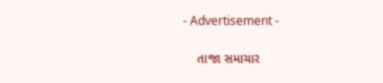- Advertisement -

    તાજા સમાચાર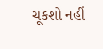ચૂકશો નહીં